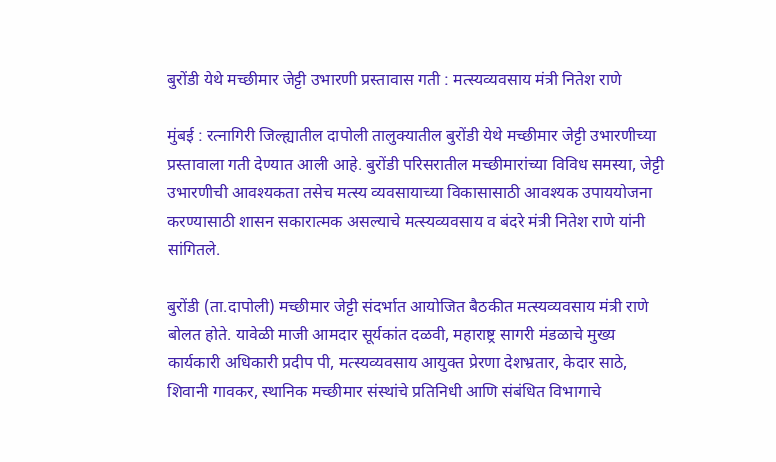बुरोंडी येथे मच्छीमार जेट्टी उभारणी प्रस्तावास गती : मत्स्यव्यवसाय मंत्री नितेश राणे

मुंबई : रत्नागिरी जिल्ह्यातील दापोली तालुक्यातील बुरोंडी येथे मच्छीमार जेट्टी उभारणीच्या प्रस्तावाला गती देण्यात आली आहे. बुरोंडी परिसरातील मच्छीमारांच्या विविध समस्या, जेट्टी उभारणीची आवश्यकता तसेच मत्स्य व्यवसायाच्या विकासासाठी आवश्यक उपाययोजना करण्यासाठी शासन सकारात्मक असल्याचे मत्स्यव्यवसाय व बंदरे मंत्री नितेश राणे यांनी सांगितले.

बुरोंडी (ता.दापोली) मच्छीमार जेट्टी संदर्भात आयोजित बैठकीत मत्स्यव्यवसाय मंत्री राणे बोलत होते. यावेळी माजी आमदार सूर्यकांत दळवी, महाराष्ट्र सागरी मंडळाचे मुख्य कार्यकारी अधिकारी प्रदीप पी, मत्स्यव्यवसाय आयुक्त प्रेरणा देशभ्रतार, केदार साठे, शिवानी गावकर, स्थानिक मच्छीमार संस्थांचे प्रतिनिधी आणि संबंधित विभागाचे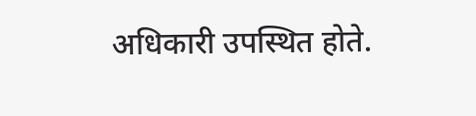अधिकारी उपस्थित होते.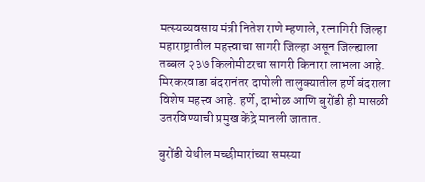मत्स्यव्यवसाय मंत्री नितेश राणे म्हणाले, रत्नागिरी जिल्हा महाराष्ट्रातील महत्त्वाचा सागरी जिल्हा असून जिल्ह्याला तब्बल २३७ किलोमीटरचा सागरी किनारा लाभला आहे. मिरकरवाडा बंदरानंतर दापोली तालुक्यातील हर्णे बंदराला विशेष महत्त्व आहे. हर्णे, दाभोळ आणि बुरोंडी ही मासळी उतरविण्याची प्रमुख केंद्रे मानली जातात.

बुरोंडी येथील मच्छीमारांच्या समस्या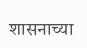शासनाच्या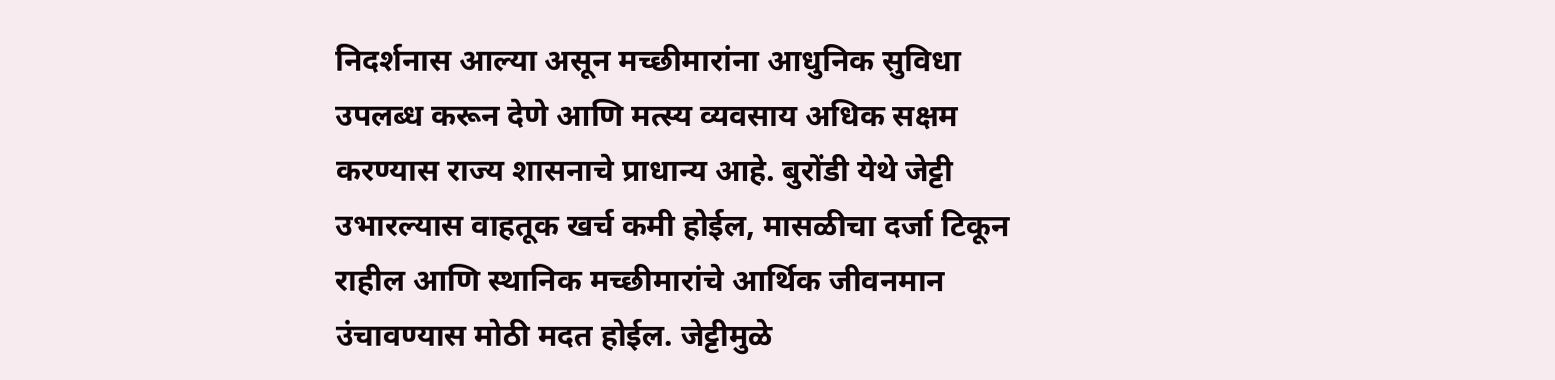निदर्शनास आल्या असून मच्छीमारांना आधुनिक सुविधा उपलब्ध करून देणे आणि मत्स्य व्यवसाय अधिक सक्षम करण्यास राज्य शासनाचे प्राधान्य आहे. बुरोंडी येथे जेट्टी उभारल्यास वाहतूक खर्च कमी होईल, मासळीचा दर्जा टिकून राहील आणि स्थानिक मच्छीमारांचे आर्थिक जीवनमान उंचावण्यास मोठी मदत होईल. जेट्टीमुळे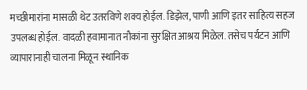मच्छीमारांना मासळी थेट उतरविणे शक्य होईल. डिझेल, पाणी आणि इतर साहित्य सहज उपलब्ध होईल. वादळी हवामानात नौकांना सुरक्षित आश्रय मिळेल. तसेच पर्यटन आणि व्यापारानाही चालना मिळून स्थानिक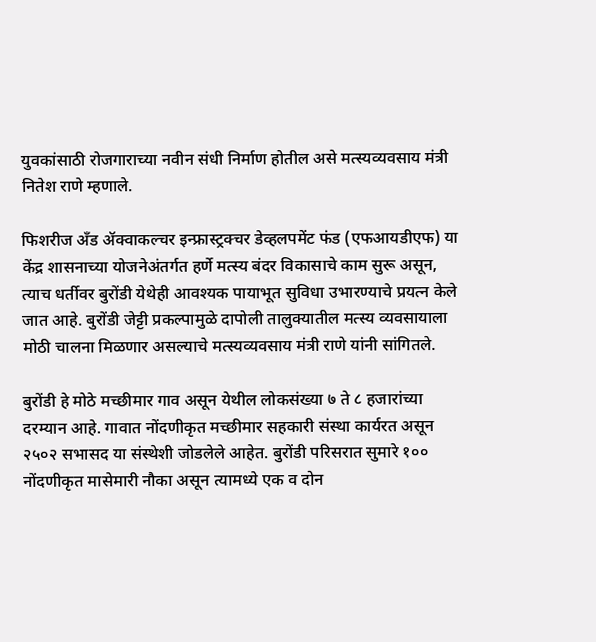युवकांसाठी रोजगाराच्या नवीन संधी निर्माण होतील असे मत्स्यव्यवसाय मंत्री नितेश राणे म्हणाले.

फिशरीज अँड ॲक्वाकल्चर इन्फ्रास्ट्रक्चर डेव्हलपमेंट फंड (एफआयडीएफ) या केंद्र शासनाच्या योजनेअंतर्गत हर्णे मत्स्य बंदर विकासाचे काम सुरू असून, त्याच धर्तीवर बुरोंडी येथेही आवश्यक पायाभूत सुविधा उभारण्याचे प्रयत्न केले जात आहे. बुरोंडी जेट्टी प्रकल्पामुळे दापोली तालुक्यातील मत्स्य व्यवसायाला मोठी चालना मिळणार असल्याचे मत्स्यव्यवसाय मंत्री राणे यांनी सांगितले.

बुरोंडी हे मोठे मच्छीमार गाव असून येथील लोकसंख्या ७ ते ८ हजारांच्या दरम्यान आहे. गावात नोंदणीकृत मच्छीमार सहकारी संस्था कार्यरत असून २५०२ सभासद या संस्थेशी जोडलेले आहेत. बुरोंडी परिसरात सुमारे १०० नोंदणीकृत मासेमारी नौका असून त्यामध्ये एक व दोन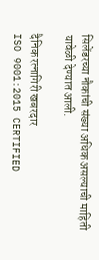सिलेंडरच्या नौकांची संख्या अधिक असल्याची माहिती यावेळी देण्यात आली.

दैनिक रत्नागिरी खबरदार
ISO 9001:2015 CERTIFIED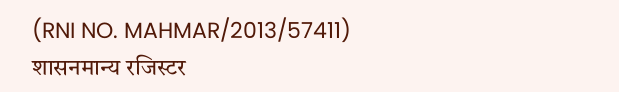(RNI NO. MAHMAR/2013/57411)
शासनमान्य रजिस्टर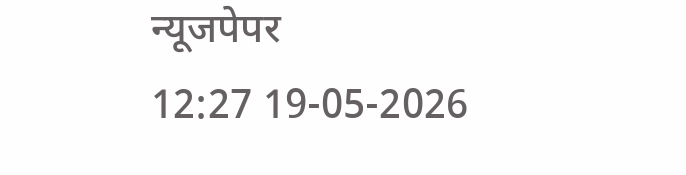न्यूजपेपर
12:27 19-05-2026